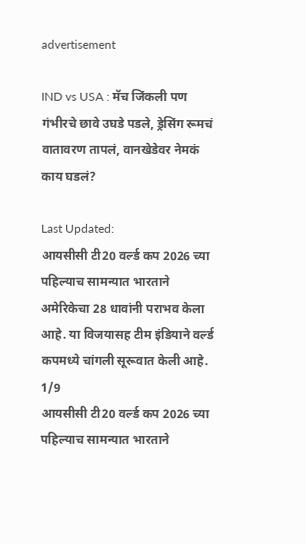advertisement

IND vs USA : मॅच जिंकली पण गंभीरचे छावे उघडे पडले, ड्रेसिंग रूमचं वातावरण तापलं, वानखेडेवर नेमकं काय घडलं?

Last Updated:
आयसीसी टी20 वर्ल्ड कप 2026 च्या पहिल्याच सामन्यात भारताने अमेरिकेचा 28 धावांनी पराभव केला आहे. या विजयासह टीम इंडियाने वर्ल्ड कपमध्ये चांगली सूरूवात केली आहे.
1/9
आयसीसी टी20 वर्ल्ड कप 2026 च्या पहिल्याच सामन्यात भारताने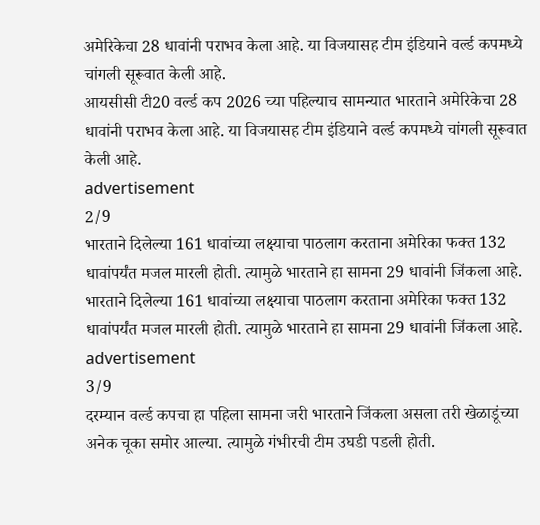अमेरिकेचा 28 धावांनी पराभव केला आहे. या विजयासह टीम इंडियाने वर्ल्ड कपमध्ये चांगली सूरूवात केली आहे.
आयसीसी टी20 वर्ल्ड कप 2026 च्या पहिल्याच सामन्यात भारताने अमेरिकेचा 28 धावांनी पराभव केला आहे. या विजयासह टीम इंडियाने वर्ल्ड कपमध्ये चांगली सूरूवात केली आहे.
advertisement
2/9
भारताने दिलेल्या 161 धावांच्या लक्ष्याचा पाठलाग करताना अमेरिका फक्त 132 धावांपर्यंत मजल मारली होती. त्यामुळे भारताने हा सामना 29 धावांनी जिंकला आहे.
भारताने दिलेल्या 161 धावांच्या लक्ष्याचा पाठलाग करताना अमेरिका फक्त 132 धावांपर्यंत मजल मारली होती. त्यामुळे भारताने हा सामना 29 धावांनी जिंकला आहे.
advertisement
3/9
दरम्यान वर्ल्ड कपचा हा पहिला सामना जरी भारताने जिंकला असला तरी खेळाडूंच्या अनेक चूका समोर आल्या. त्यामुळे गंभीरची टीम उघडी पडली होती.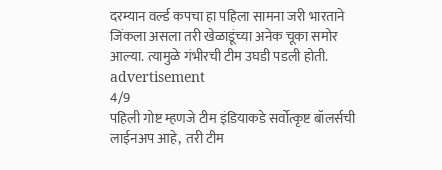दरम्यान वर्ल्ड कपचा हा पहिला सामना जरी भारताने जिंकला असला तरी खेळाडूंच्या अनेक चूका समोर आल्या. त्यामुळे गंभीरची टीम उघडी पडली होती.
advertisement
4/9
पहिली गोष्ट म्हणजे टीम इंडियाकडे सर्वोत्कृष्ट बॉलर्सची लाईनअप आहे,  तरी टीम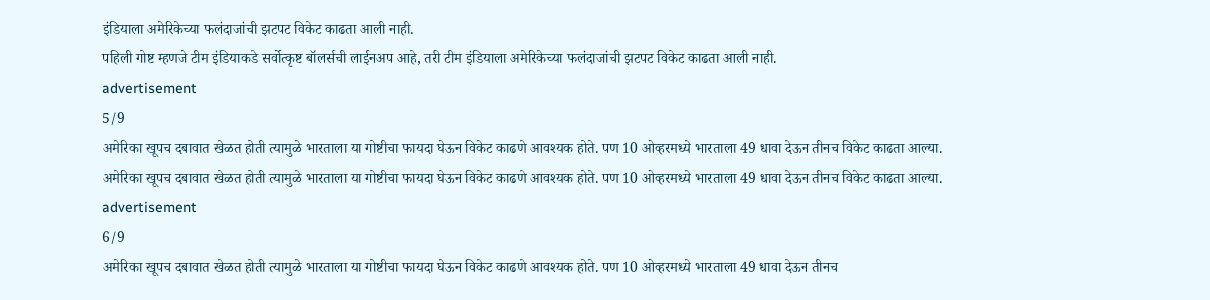इंडियाला अमेरिकेच्या फलंदाजांची झटपट विकेट काढता आली नाही.
पहिली गोष्ट म्हणजे टीम इंडियाकडे सर्वोत्कृष्ट बॉलर्सची लाईनअप आहे, तरी टीम इंडियाला अमेरिकेच्या फलंदाजांची झटपट विकेट काढता आली नाही.
advertisement
5/9
अमेरिका खूपच दबावात खेळत होती त्यामुळे भारताला या गोष्टीचा फायदा घेऊन विकेट काढणे आवश्यक होते. पण 10 ओव्हरमध्ये भारताला 49 धावा देऊन तीनच विकेट काढता आल्या.
अमेरिका खूपच दबावात खेळत होती त्यामुळे भारताला या गोष्टीचा फायदा घेऊन विकेट काढणे आवश्यक होते. पण 10 ओव्हरमध्ये भारताला 49 धावा देऊन तीनच विकेट काढता आल्या.
advertisement
6/9
अमेरिका खूपच दबावात खेळत होती त्यामुळे भारताला या गोष्टीचा फायदा घेऊन विकेट काढणे आवश्यक होते. पण 10 ओव्हरमध्ये भारताला 49 धावा देऊन तीनच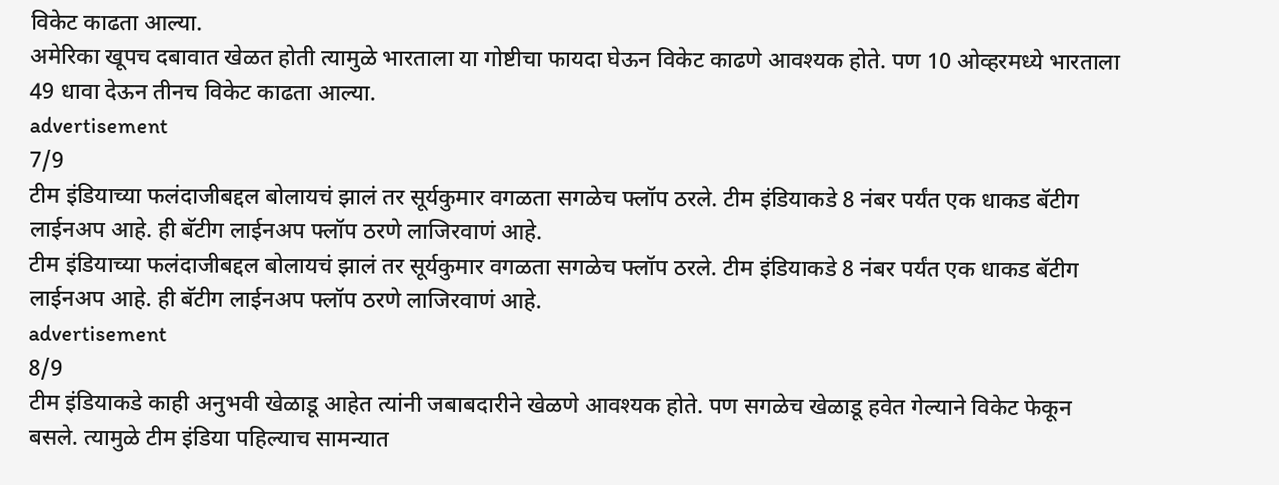विकेट काढता आल्या.
अमेरिका खूपच दबावात खेळत होती त्यामुळे भारताला या गोष्टीचा फायदा घेऊन विकेट काढणे आवश्यक होते. पण 10 ओव्हरमध्ये भारताला 49 धावा देऊन तीनच विकेट काढता आल्या.
advertisement
7/9
टीम इंडियाच्या फलंदाजीबद्दल बोलायचं झालं तर सूर्यकुमार वगळता सगळेच फ्लॉप ठरले. टीम इंडियाकडे 8 नंबर पर्यंत एक धाकड बॅटीग लाईनअप आहे. ही बॅटीग लाईनअप फ्लॉप ठरणे लाजिरवाणं आहे.
टीम इंडियाच्या फलंदाजीबद्दल बोलायचं झालं तर सूर्यकुमार वगळता सगळेच फ्लॉप ठरले. टीम इंडियाकडे 8 नंबर पर्यंत एक धाकड बॅटीग लाईनअप आहे. ही बॅटीग लाईनअप फ्लॉप ठरणे लाजिरवाणं आहे.
advertisement
8/9
टीम इंडियाकडे काही अनुभवी खेळाडू आहेत त्यांनी जबाबदारीने खेळणे आवश्यक होते. पण सगळेच खेळाडू हवेत गेल्याने विकेट फेकून बसले. त्यामुळे टीम इंडिया पहिल्याच सामन्यात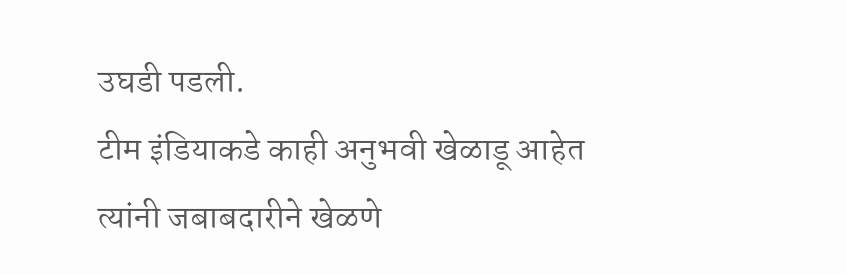उघडी पडली.
टीम इंडियाकडे काही अनुभवी खेळाडू आहेत त्यांनी जबाबदारीने खेळणे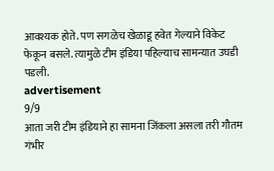आवश्यक होते. पण सगळेच खेळाडू हवेत गेल्याने विकेट फेकून बसले. त्यामुळे टीम इंडिया पहिल्याच सामन्यात उघडी पडली.
advertisement
9/9
आता जरी टीम इंडियाने हा सामना जिंकला असला तरी गौतम गंभीर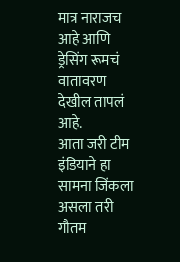मात्र नाराजच आहे आणि ड्रेसिंग रूमचं वातावरण देखील तापलं आहे.
आता जरी टीम इंडियाने हा सामना जिंकला असला तरी गौतम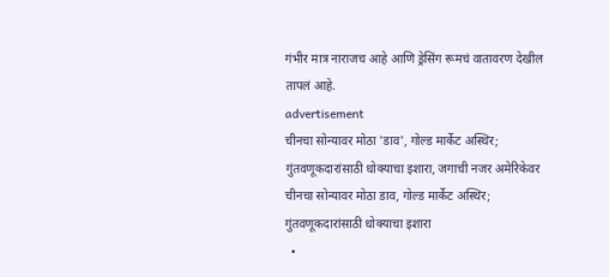गंभीर मात्र नाराजच आहे आणि ड्रेसिंग रूमचं वातावरण देखील तापलं आहे.
advertisement
चीनचा सोन्यावर मोठा 'डाव', गोल्ड मार्केट अस्थिर; गुंतवणूकदारांसाठी धोक्याचा इशारा, जगाची नजर अमेरिकेवर
चीनचा सोन्यावर मोठा डाव, गोल्ड मार्केट अस्थिर; गुंतवणूकदारांसाठी धोक्याचा इशारा
  •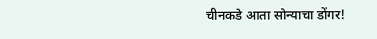चीनकडे आता सोन्याचा डोंगर!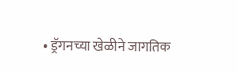• ड्रॅगनच्या खेळीने जागतिक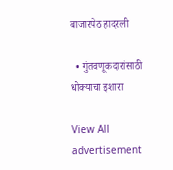बाजारपेठ हादरली

  • गुंतवणूकदारांसाठी धोक्याचा इशारा

View All
advertisement